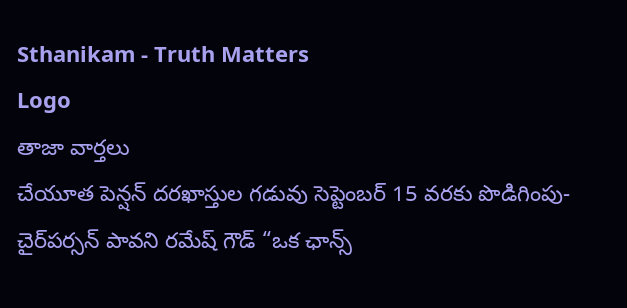Sthanikam - Truth Matters
Logo
తాజా వార్తలు
చేయూత పెన్షన్ దరఖాస్తుల గడువు సెప్టెంబర్ 15 వరకు పొడిగింపు- చైర్‌పర్సన్ పావని రమేష్ గౌడ్ “ఒక ఛాన్స్‌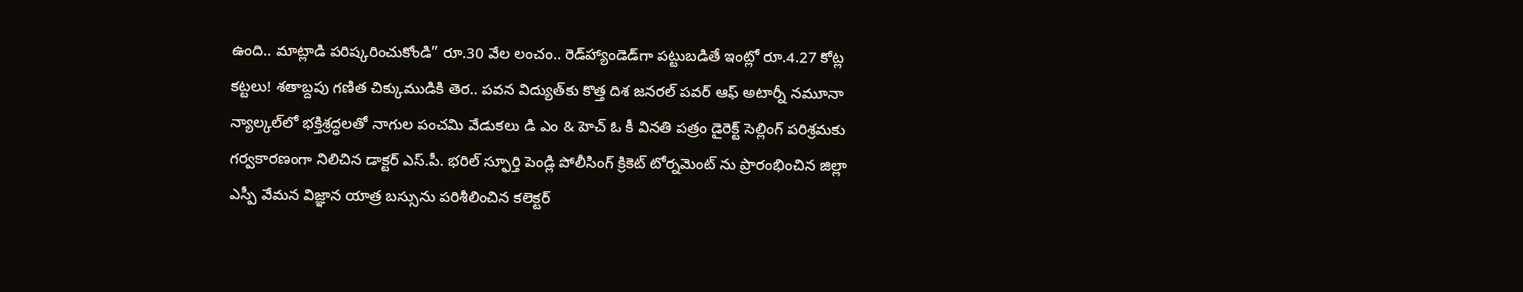ఉంది.. మాట్లాడి పరిష్కరించుకోండి” రూ.30 వేల లంచం.. రెడ్‌హ్యాండెడ్‌గా పట్టుబడితే ఇంట్లో రూ.4.27 కోట్ల కట్టలు! శతాబ్దపు గణిత చిక్కుముడికి తెర.. పవన విద్యుత్‌కు కొత్త దిశ జనరల్ పవర్ ఆఫ్ అటార్నీ నమూనా న్యాల్కల్‌లో భక్తిశ్రద్ధలతో నాగుల పంచమి వేడుకలు డి ఎం & హెచ్ ఓ కీ వినతి పత్రం డైరెక్ట్ సెల్లింగ్ పరిశ్రమకు గర్వకారణంగా నిలిచిన డాక్టర్ ఎస్.పీ. భరిల్ స్ఫూర్తి పెండ్లి పోలీసింగ్ క్రికెట్ టోర్నమెంట్ ను ప్రారంభించిన జిల్లా ఎస్పీ వేమన విజ్ఞాన యాత్ర బస్సును పరిశీలించిన కలెక్టర్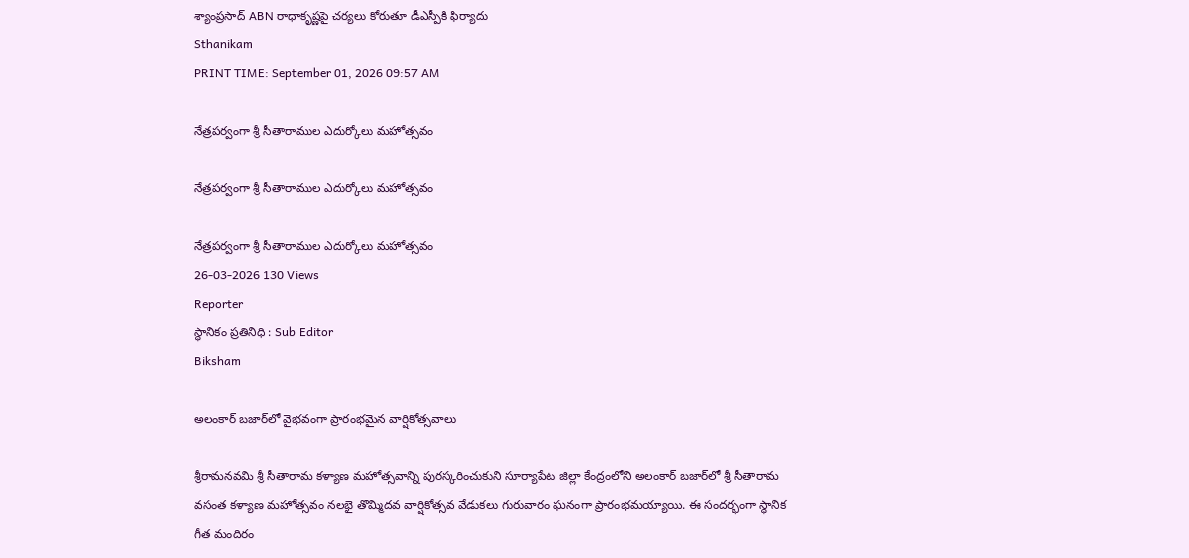శ్యాంప్రసాద్ ABN రాధాకృష్ణపై చర్యలు కోరుతూ డీఎస్పీకి ఫిర్యాదు
Sthanikam
PRINT TIME: September 01, 2026 09:57 AM

నేత్రపర్వంగా శ్రీ సీతారాముల ఎదుర్కోలు మహోత్సవం

నేత్రపర్వంగా శ్రీ సీతారాముల ఎదుర్కోలు మహోత్సవం

నేత్రపర్వంగా శ్రీ సీతారాముల ఎదుర్కోలు మహోత్సవం
26-03-2026 130 Views
Reporter
స్థానికం ప్రతినిధి : Sub Editor
Biksham

అలంకార్ బజార్‌లో వైభవంగా ప్రారంభమైన వార్షికోత్సవాలు

శ్రీరామనవమి శ్రీ సీతారామ కళ్యాణ మహోత్సవాన్ని పురస్కరించుకుని సూర్యాపేట జిల్లా కేంద్రంలోని అలంకార్ బజార్‌లో శ్రీ సీతారామ వసంత కళ్యాణ మహోత్సవం నలభై తొమ్మిదవ వార్షికోత్సవ వేడుకలు గురువారం ఘనంగా ప్రారంభమయ్యాయి. ఈ సందర్భంగా స్థానిక గీత మందిరం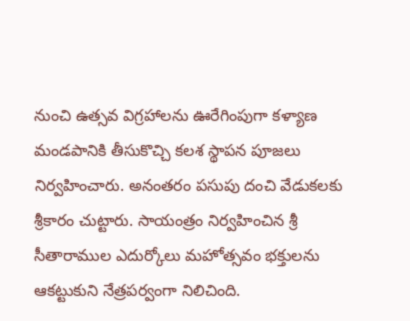నుంచి ఉత్సవ విగ్రహాలను ఊరేగింపుగా కళ్యాణ మండపానికి తీసుకొచ్చి కలశ స్థాపన పూజలు నిర్వహించారు. అనంతరం పసుపు దంచి వేడుకలకు శ్రీకారం చుట్టారు. సాయంత్రం నిర్వహించిన శ్రీ సీతారాముల ఎదుర్కోలు మహోత్సవం భక్తులను ఆకట్టుకుని నేత్రపర్వంగా నిలిచింది.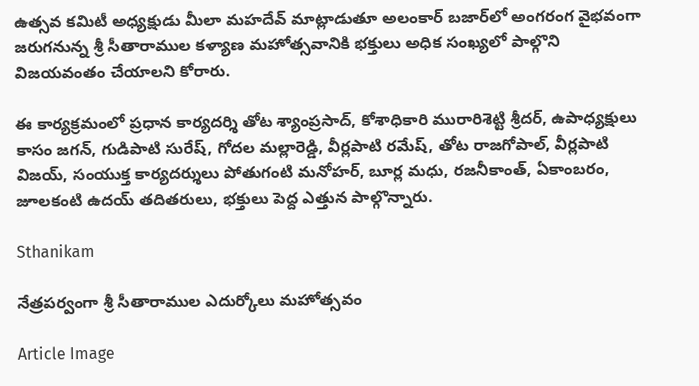ఉత్సవ కమిటీ అధ్యక్షుడు మీలా మహదేవ్ మాట్లాడుతూ అలంకార్ బజార్‌లో అంగరంగ వైభవంగా జరుగనున్న శ్రీ సీతారాముల కళ్యాణ మహోత్సవానికి భక్తులు అధిక సంఖ్యలో పాల్గొని విజయవంతం చేయాలని కోరారు.

ఈ కార్యక్రమంలో ప్రధాన కార్యదర్శి తోట శ్యాంప్రసాద్, కోశాధికారి మురారిశెట్టి శ్రీదర్, ఉపాధ్యక్షులు కాసం జగన్, గుడిపాటి సురేష్, గోదల మల్లారెడ్డి, వీర్లపాటి రమేష్, తోట రాజగోపాల్, వీర్లపాటి విజయ్, సంయుక్త కార్యదర్శులు పోతుగంటి మనోహర్, బూర్ల మధు, రజనీకాంత్, ఏకాంబరం, జూలకంటి ఉదయ్ తదితరులు, భక్తులు పెద్ద ఎత్తున పాల్గొన్నారు.

Sthanikam

నేత్రపర్వంగా శ్రీ సీతారాముల ఎదుర్కోలు మహోత్సవం

Article Image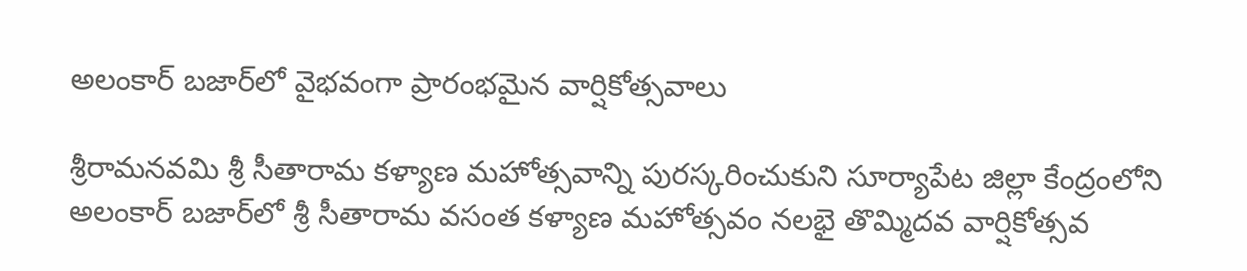అలంకార్ బజార్‌లో వైభవంగా ప్రారంభమైన వార్షికోత్సవాలు

శ్రీరామనవమి శ్రీ సీతారామ కళ్యాణ మహోత్సవాన్ని పురస్కరించుకుని సూర్యాపేట జిల్లా కేంద్రంలోని అలంకార్ బజార్‌లో శ్రీ సీతారామ వసంత కళ్యాణ మహోత్సవం నలభై తొమ్మిదవ వార్షికోత్సవ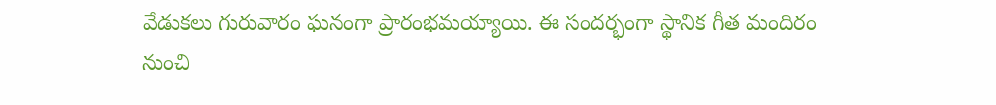వేడుకలు గురువారం ఘనంగా ప్రారంభమయ్యాయి. ఈ సందర్భంగా స్థానిక గీత మందిరం నుంచి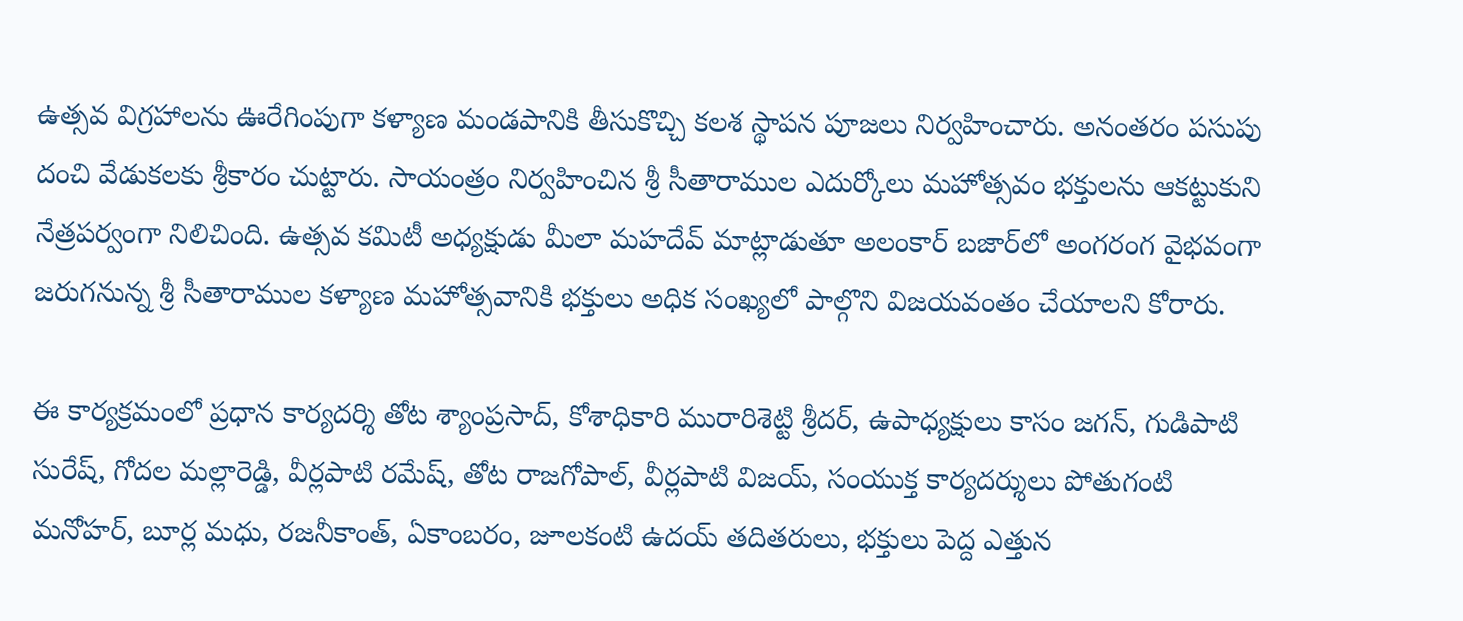ఉత్సవ విగ్రహాలను ఊరేగింపుగా కళ్యాణ మండపానికి తీసుకొచ్చి కలశ స్థాపన పూజలు నిర్వహించారు. అనంతరం పసుపు దంచి వేడుకలకు శ్రీకారం చుట్టారు. సాయంత్రం నిర్వహించిన శ్రీ సీతారాముల ఎదుర్కోలు మహోత్సవం భక్తులను ఆకట్టుకుని నేత్రపర్వంగా నిలిచింది. ఉత్సవ కమిటీ అధ్యక్షుడు మీలా మహదేవ్ మాట్లాడుతూ అలంకార్ బజార్‌లో అంగరంగ వైభవంగా జరుగనున్న శ్రీ సీతారాముల కళ్యాణ మహోత్సవానికి భక్తులు అధిక సంఖ్యలో పాల్గొని విజయవంతం చేయాలని కోరారు.

ఈ కార్యక్రమంలో ప్రధాన కార్యదర్శి తోట శ్యాంప్రసాద్, కోశాధికారి మురారిశెట్టి శ్రీదర్, ఉపాధ్యక్షులు కాసం జగన్, గుడిపాటి సురేష్, గోదల మల్లారెడ్డి, వీర్లపాటి రమేష్, తోట రాజగోపాల్, వీర్లపాటి విజయ్, సంయుక్త కార్యదర్శులు పోతుగంటి మనోహర్, బూర్ల మధు, రజనీకాంత్, ఏకాంబరం, జూలకంటి ఉదయ్ తదితరులు, భక్తులు పెద్ద ఎత్తున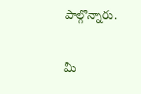పాల్గొన్నారు.

మీ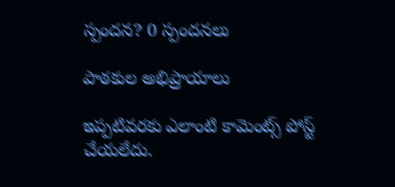స్పందన? 0 స్పందనలు

పాఠకుల అభిప్రాయాలు

ఇప్పటివరకు ఎలాంటి కామెంట్స్ పోస్ట్ చేయలేదు.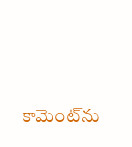కామెంట్‌ను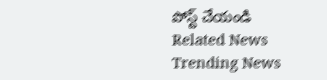పోస్ట్ చేయండి
Related News
Trending News